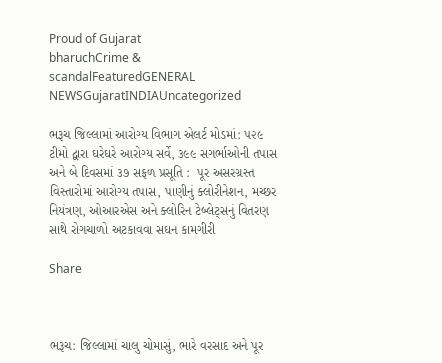Proud of Gujarat
bharuchCrime & scandalFeaturedGENERAL NEWSGujaratINDIAUncategorized

ભરૂચ જિલ્લામાં આરોગ્ય વિભાગ એલર્ટ મોડમાં: ૫૨૯ ટીમો દ્વારા ઘરેઘરે આરોગ્ય સર્વે, ૩૯૯ સગર્ભાઓની તપાસ અને બે દિવસમાં ૩૭ સફળ પ્રસૂતિ :  પૂર અસરગ્રસ્ત વિસ્તારોમાં આરોગ્ય તપાસ, પાણીનું ક્લોરીનેશન, મચ્છર નિયંત્રણ, ઓઆરએસ અને ક્લોરિન ટેબ્લેટ્સનું વિતરણ સાથે રોગચાળો અટકાવવા સઘન કામગીરી

Share



ભરૂચ: જિલ્લામાં ચાલુ ચોમાસું, ભારે વરસાદ અને પૂર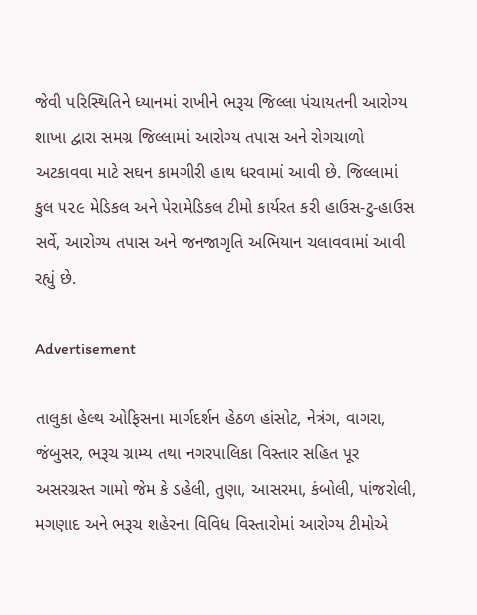જેવી પરિસ્થિતિને ધ્યાનમાં રાખીને ભરૂચ જિલ્લા પંચાયતની આરોગ્ય શાખા દ્વારા સમગ્ર જિલ્લામાં આરોગ્ય તપાસ અને રોગચાળો અટકાવવા માટે સઘન કામગીરી હાથ ધરવામાં આવી છે. જિલ્લામાં કુલ ૫૨૯ મેડિકલ અને પેરામેડિકલ ટીમો કાર્યરત કરી હાઉસ-ટુ-હાઉસ સર્વે, આરોગ્ય તપાસ અને જનજાગૃતિ અભિયાન ચલાવવામાં આવી રહ્યું છે.

Advertisement

તાલુકા હેલ્થ ઓફિસના માર્ગદર્શન હેઠળ હાંસોટ, નેત્રંગ, વાગરા, જંબુસર, ભરૂચ ગ્રામ્ય તથા નગરપાલિકા વિસ્તાર સહિત પૂર અસરગ્રસ્ત ગામો જેમ કે ડહેલી, તુણા, આસરમા, કંબોલી, પાંજરોલી, મગણાદ અને ભરૂચ શહેરના વિવિધ વિસ્તારોમાં આરોગ્ય ટીમોએ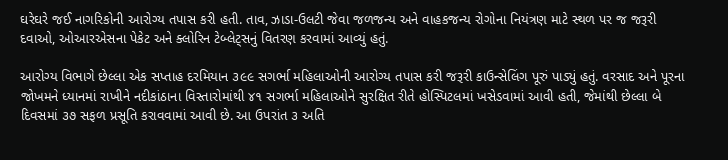ઘરેઘરે જઈ નાગરિકોની આરોગ્ય તપાસ કરી હતી. તાવ, ઝાડા-ઉલટી જેવા જળજન્ય અને વાહકજન્ય રોગોના નિયંત્રણ માટે સ્થળ પર જ જરૂરી દવાઓ, ઓઆરએસના પેકેટ અને ક્લોરિન ટેબ્લેટ્સનું વિતરણ કરવામાં આવ્યું હતું.

આરોગ્ય વિભાગે છેલ્લા એક સપ્તાહ દરમિયાન ૩૯૯ સગર્ભા મહિલાઓની આરોગ્ય તપાસ કરી જરૂરી કાઉન્સેલિંગ પૂરું પાડ્યું હતું. વરસાદ અને પૂરના જોખમને ધ્યાનમાં રાખીને નદીકાંઠાના વિસ્તારોમાંથી ૪૧ સગર્ભા મહિલાઓને સુરક્ષિત રીતે હોસ્પિટલમાં ખસેડવામાં આવી હતી, જેમાંથી છેલ્લા બે દિવસમાં ૩૭ સફળ પ્રસૂતિ કરાવવામાં આવી છે. આ ઉપરાંત ૩ અતિ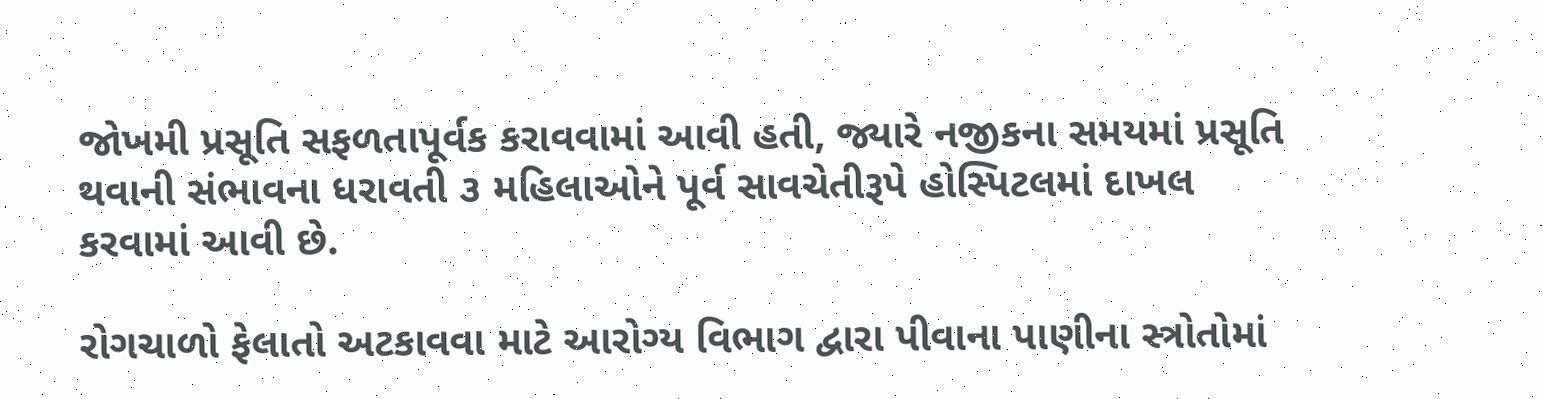જોખમી પ્રસૂતિ સફળતાપૂર્વક કરાવવામાં આવી હતી, જ્યારે નજીકના સમયમાં પ્રસૂતિ થવાની સંભાવના ધરાવતી ૩ મહિલાઓને પૂર્વ સાવચેતીરૂપે હોસ્પિટલમાં દાખલ કરવામાં આવી છે.

રોગચાળો ફેલાતો અટકાવવા માટે આરોગ્ય વિભાગ દ્વારા પીવાના પાણીના સ્ત્રોતોમાં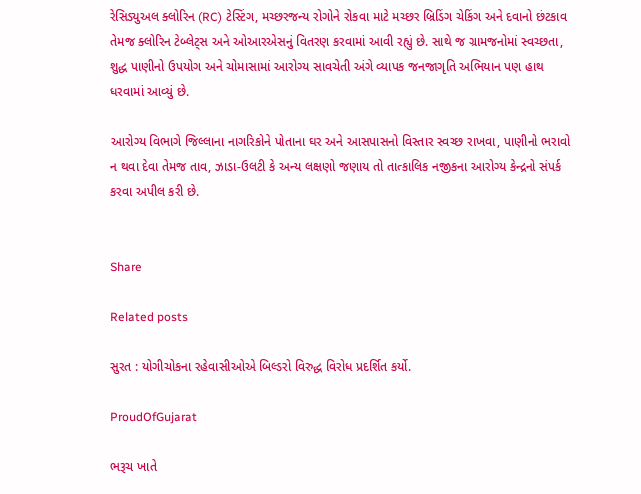રેસિડ્યુઅલ ક્લોરિન (RC) ટેસ્ટિંગ, મચ્છરજન્ય રોગોને રોકવા માટે મચ્છર બ્રિડિંગ ચેકિંગ અને દવાનો છંટકાવ તેમજ ક્લોરિન ટેબ્લેટ્સ અને ઓઆરએસનું વિતરણ કરવામાં આવી રહ્યું છે. સાથે જ ગ્રામજનોમાં સ્વચ્છતા, શુદ્ધ પાણીનો ઉપયોગ અને ચોમાસામાં આરોગ્ય સાવચેતી અંગે વ્યાપક જનજાગૃતિ અભિયાન પણ હાથ ધરવામાં આવ્યું છે.

આરોગ્ય વિભાગે જિલ્લાના નાગરિકોને પોતાના ઘર અને આસપાસનો વિસ્તાર સ્વચ્છ રાખવા, પાણીનો ભરાવો ન થવા દેવા તેમજ તાવ, ઝાડા-ઉલટી કે અન્ય લક્ષણો જણાય તો તાત્કાલિક નજીકના આરોગ્ય કેન્દ્રનો સંપર્ક કરવા અપીલ કરી છે.


Share

Related posts

સુરત : યોગીચોકના રહેવાસીઓએ બિલ્ડરો વિરુદ્ધ વિરોધ પ્રદર્શિત કર્યો.

ProudOfGujarat

ભરૂચ ખાતે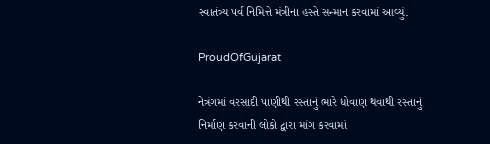સ્વાતંત્ર્ય પર્વ નિમિત્તે મંત્રીના હસ્તે સન્માન કરવામાં આવ્યું.

ProudOfGujarat

નેત્રંગમાં વરસાદી પાણીથી રસ્તાનું ભારે ધોવાણ થવાથી રસ્તાનું નિર્માણ કરવાની લોકો દ્વારા માંગ કરવામાં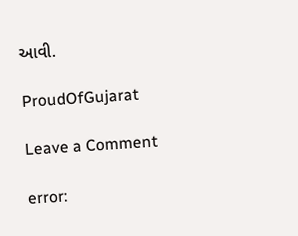આવી.

ProudOfGujarat

Leave a Comment

error: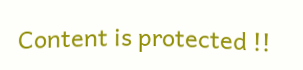Content is protected !!